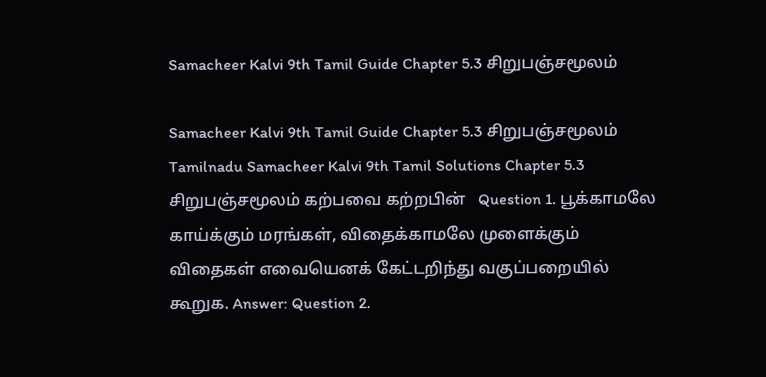Samacheer Kalvi 9th Tamil Guide Chapter 5.3 சிறுபஞ்சமூலம்

Samacheer Kalvi 9th Tamil Guide Chapter 5.3 சிறுபஞ்சமூலம் Tamilnadu Samacheer Kalvi 9th Tamil Solutions Chapter 5.3 சிறுபஞ்சமூலம் கற்பவை கற்றபின்   Question 1. பூக்காமலே காய்க்கும் மரங்கள், விதைக்காமலே முளைக்கும் விதைகள் எவையெனக் கேட்டறிந்து வகுப்பறையில் கூறுக. Answer: Question 2.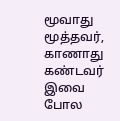மூவாது மூத்தவர், காணாது கண்டவர் இவை போல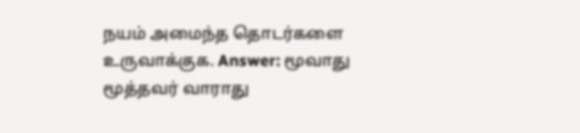நயம் அமைந்த தொடர்களை உருவாக்குக. Answer: மூவாது மூத்தவர் வாராது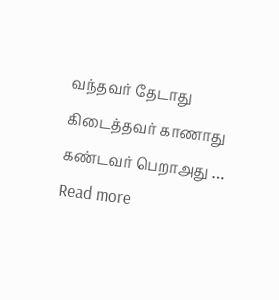வந்தவர் தேடாது கிடைத்தவர் காணாது கண்டவர் பெறாஅது … Read more